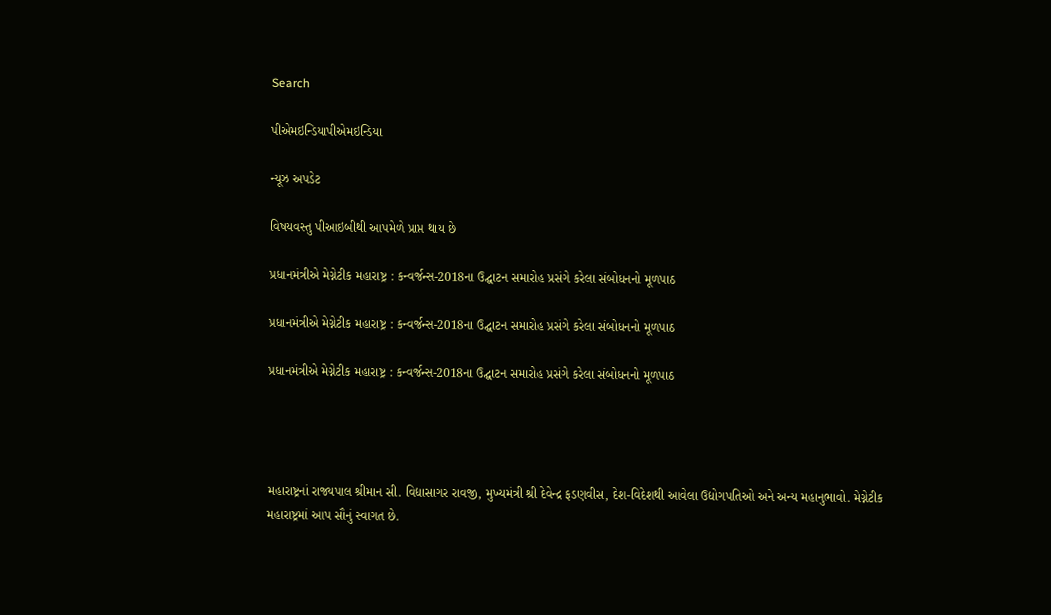Search

પીએમઇન્ડિયાપીએમઇન્ડિયા

ન્યૂઝ અપડેટ

વિષયવસ્તુ પીઆઇબીથી આપમેળે પ્રાપ્ત થાય છે

પ્રધાનમંત્રીએ મેગ્નેટીક મહારાષ્ટ્ર : કન્વર્જન્સ-2018ના ઉદ્ઘાટન સમારોહ પ્રસંગે કરેલા સંબોધનનો મૂળપાઠ

પ્રધાનમંત્રીએ મેગ્નેટીક મહારાષ્ટ્ર : કન્વર્જન્સ-2018ના ઉદ્ઘાટન સમારોહ પ્રસંગે કરેલા સંબોધનનો મૂળપાઠ

પ્રધાનમંત્રીએ મેગ્નેટીક મહારાષ્ટ્ર : કન્વર્જન્સ-2018ના ઉદ્ઘાટન સમારોહ પ્રસંગે કરેલા સંબોધનનો મૂળપાઠ




મહારાષ્ટ્રનાં રાજ્યપાલ શ્રીમાન સી. વિદ્યાસાગર રાવજી, મુખ્યમંત્રી શ્રી દેવેન્દ્ર ફડણવીસ, દેશ-વિદેશથી આવેલા ઉદ્યોગપતિઓ અને અન્ય મહાનુભાવો. મેગ્નેટીક મહારાષ્ટ્રમાં આપ સૌનું સ્વાગત છે.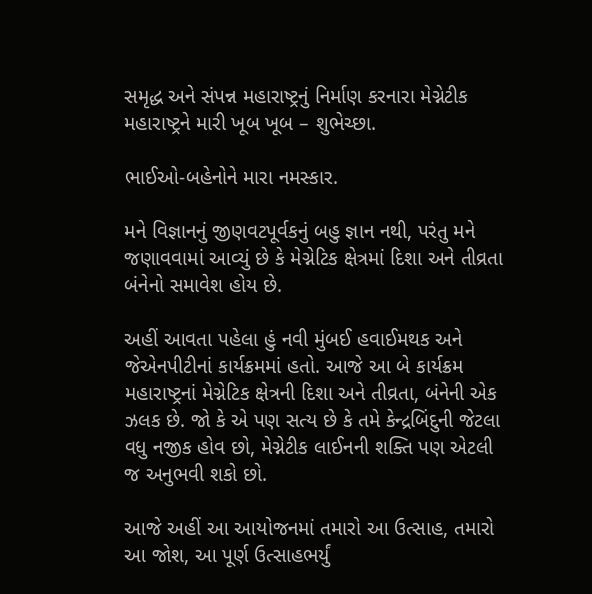સમૃદ્ધ અને સંપન્ન મહારાષ્ટ્રનું નિર્માણ કરનારા મેગ્નેટીક મહારાષ્ટ્રને મારી ખૂબ ખૂબ – શુભેચ્છા.

ભાઈઓ-બહેનોને મારા નમસ્કાર.

મને વિજ્ઞાનનું જીણવટપૂર્વકનું બહુ જ્ઞાન નથી, પરંતુ મને જણાવવામાં આવ્યું છે કે મેગ્નેટિક ક્ષેત્રમાં દિશા અને તીવ્રતા બંનેનો સમાવેશ હોય છે.

અહીં આવતા પહેલા હું નવી મુંબઈ હવાઈમથક અને જેએનપીટીનાં કાર્યક્રમમાં હતો. આજે આ બે કાર્યક્રમ મહારાષ્ટ્રનાં મેગ્નેટિક ક્ષેત્રની દિશા અને તીવ્રતા, બંનેની એક ઝલક છે. જો કે એ પણ સત્ય છે કે તમે કેન્દ્રબિંદુની જેટલા વધુ નજીક હોવ છો, મેગ્નેટીક લાઈનની શક્તિ પણ એટલી જ અનુભવી શકો છો.

આજે અહીં આ આયોજનમાં તમારો આ ઉત્સાહ, તમારો આ જોશ, આ પૂર્ણ ઉત્સાહભર્યું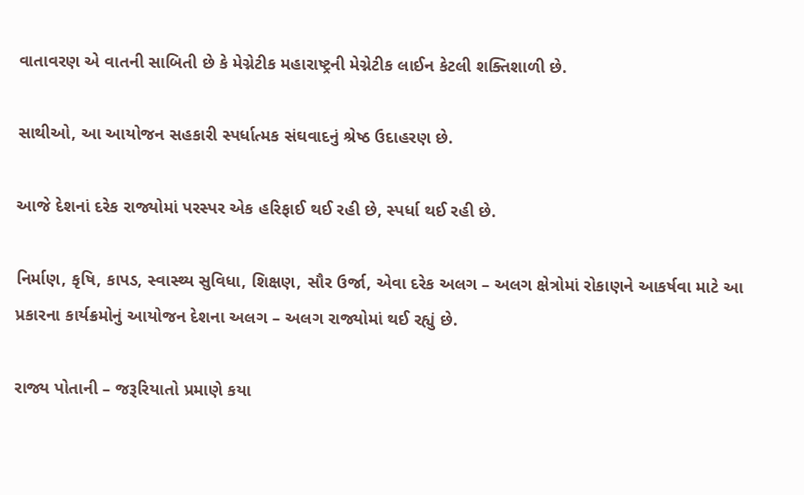વાતાવરણ એ વાતની સાબિતી છે કે મેગ્નેટીક મહારાષ્ટ્રની મેગ્નેટીક લાઈન કેટલી શક્તિશાળી છે.

સાથીઓ, આ આયોજન સહકારી સ્પર્ધાત્મક સંઘવાદનું શ્રેષ્ઠ ઉદાહરણ છે.

આજે દેશનાં દરેક રાજ્યોમાં પરસ્પર એક હરિફાઈ થઈ રહી છે, સ્પર્ધા થઈ રહી છે.

નિર્માણ, કૃષિ, કાપડ, સ્વાસ્થ્ય સુવિધા, શિક્ષણ, સૌર ઉર્જા, એવા દરેક અલગ – અલગ ક્ષેત્રોમાં રોકાણને આકર્ષવા માટે આ પ્રકારના કાર્યક્રમોનું આયોજન દેશના અલગ – અલગ રાજ્યોમાં થઈ રહ્યું છે.

રાજ્ય પોતાની – જરૂરિયાતો પ્રમાણે કયા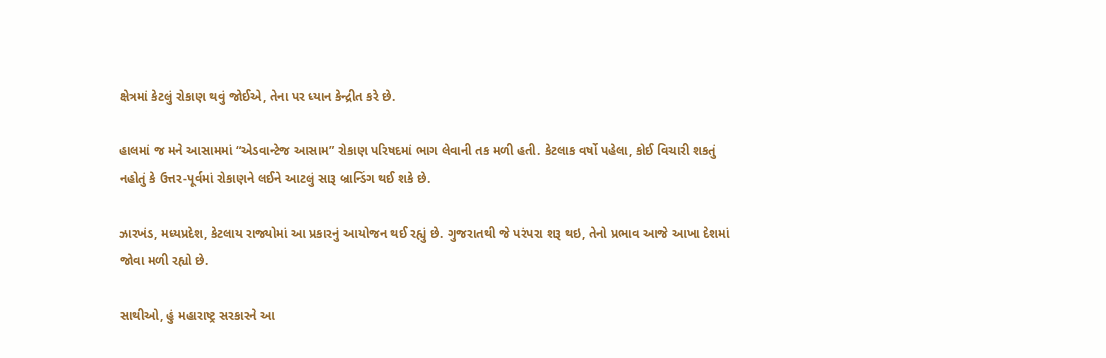ક્ષેત્રમાં કેટલું રોકાણ થવું જોઈએ, તેના પર ધ્યાન કેન્દ્રીત કરે છે.

હાલમાં જ મને આસામમાં “એડવાન્ટેજ આસામ” રોકાણ પરિષદમાં ભાગ લેવાની તક મળી હતી. કેટલાક વર્ષો પહેલા, કોઈ વિચારી શકતું નહોતું કે ઉત્તર-પૂર્વમાં રોકાણને લઈને આટલું સારૂ બ્રાન્ડિંગ થઈ શકે છે.

ઝારખંડ, મધ્યપ્રદેશ, કેટલાય રાજ્યોમાં આ પ્રકારનું આયોજન થઈ રહ્યું છે. ગુજરાતથી જે પરંપરા શરૂ થઇ, તેનો પ્રભાવ આજે આખા દેશમાં જોવા મળી રહ્યો છે.

સાથીઓ, હું મહારાષ્ટ્ર સરકારને આ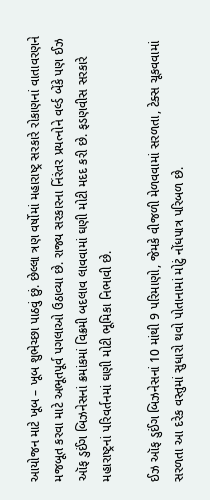આયોજન માટે ખૂબ – ખૂબ શુભેચ્છા પાઠવું છું. છેલ્લા ત્રણ વર્ષોમાં મહારાષ્ટ્ર સરકારે રોકાણનાં વાતાવરણને મજબૂત કરવા માટે અભૂતપૂર્વ પગલાઓ ઉઠાવ્યા છે. રાજ્ય સરકારના નિંરંતર પ્રયત્નોને વર્લ્ડ બેંકે પણ ઈઝ ઑફ ડુઈંગ બિઝનેસનાં ક્રમાંકમાં વિક્રમી બદલાવ લાવવામાં ઘણી મોટી મદદ કરી છે. ફડણવીસ સરકારે મહારાષ્ટ્રનાં પરિવર્તનમાં ઘણી મોટી ભૂમિકા નિભાવી છે.

ઈઝ ઑફ ડુઈંગ બિઝનેસનાં 10 માંથી 9 પરિમાણો, જેમકે વીજળી મેળવવામાં સરળતા, ટેક્સ ચૂકવવામાં સરળતા આ દરેક વસ્તુમાં સુધારો થવો પોતાનામાં મોટું નોંધપાત્ર પરિબળ છે.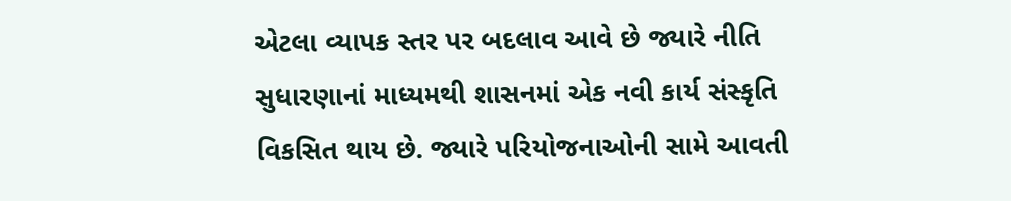એટલા વ્યાપક સ્તર પર બદલાવ આવે છે જ્યારે નીતિ સુધારણાનાં માધ્યમથી શાસનમાં એક નવી કાર્ય સંસ્કૃતિ વિકસિત થાય છે. જ્યારે પરિયોજનાઓની સામે આવતી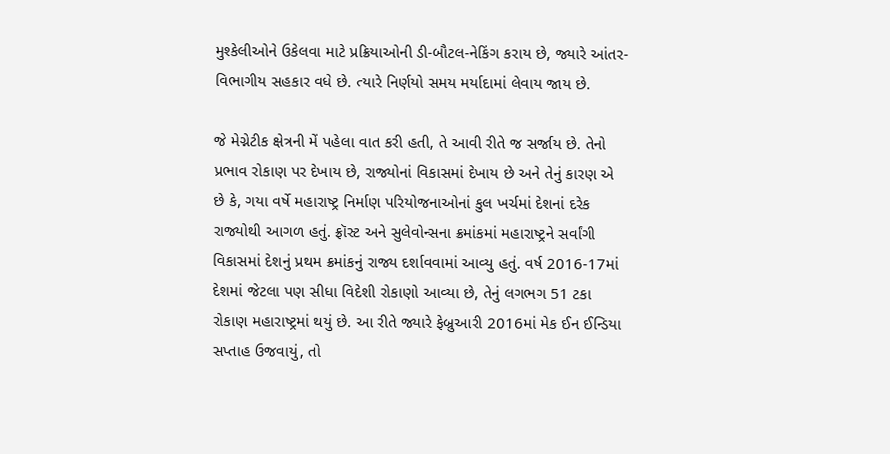મુશ્કેલીઓને ઉકેલવા માટે પ્રક્રિયાઓની ડી-બૌટલ-નેકિંગ કરાય છે, જ્યારે આંતર-વિભાગીય સહકાર વધે છે. ત્યારે નિર્ણયો સમય મર્યાદામાં લેવાય જાય છે.

જે મેગ્નેટીક ક્ષેત્રની મેં પહેલા વાત કરી હતી, તે આવી રીતે જ સર્જાય છે. તેનો પ્રભાવ રોકાણ પર દેખાય છે, રાજ્યોનાં વિકાસમાં દેખાય છે અને તેનું કારણ એ છે કે, ગયા વર્ષે મહારાષ્ટ્ર નિર્માણ પરિયોજનાઓનાં કુલ ખર્ચમાં દેશનાં દરેક રાજ્યોથી આગળ હતું. ફ્રૉસ્ટ અને સુલેવોન્સના ક્રમાંકમાં મહારાષ્ટ્રને સર્વાંગી વિકાસમાં દેશનું પ્રથમ ક્રમાંકનું રાજ્ય દર્શાવવામાં આવ્યુ હતું. વર્ષ 2016-17માં દેશમાં જેટલા પણ સીધા વિદેશી રોકાણો આવ્યા છે, તેનું લગભગ 51 ટકા રોકાણ મહારાષ્ટ્રમાં થયું છે. આ રીતે જ્યારે ફેબ્રુઆરી 2016માં મેક ઈન ઈન્ડિયા સપ્તાહ ઉજવાયું, તો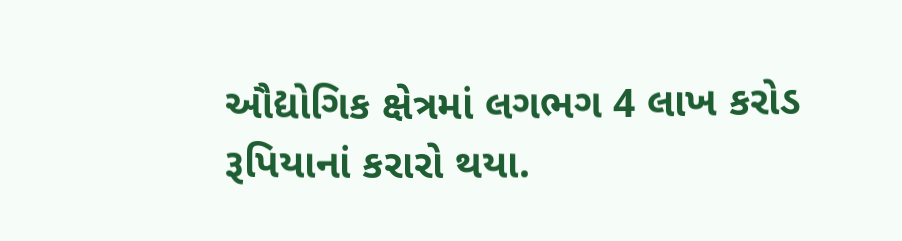ઔદ્યોગિક ક્ષેત્રમાં લગભગ 4 લાખ કરોડ રૂપિયાનાં કરારો થયા.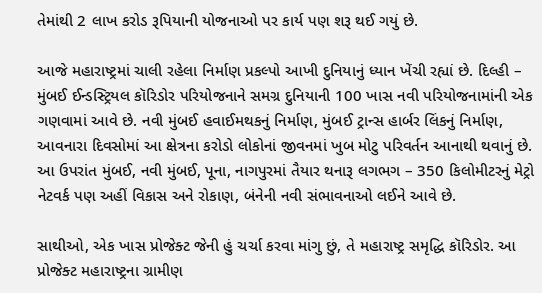તેમાંથી 2 લાખ કરોડ રૂપિયાની યોજનાઓ પર કાર્ય પણ શરૂ થઈ ગયું છે.

આજે મહારાષ્ટ્રમાં ચાલી રહેલા નિર્માણ પ્રકલ્પો આખી દુનિયાનું ધ્યાન ખેંચી રહ્યાં છે. દિલ્હી – મુંબઈ ઈન્ડસ્ટ્રિયલ કૉરિડોર પરિયોજનાને સમગ્ર દુનિયાની 100 ખાસ નવી પરિયોજનામાંની એક ગણવામાં આવે છે. નવી મુંબઈ હવાઈમથકનું નિર્માણ, મુંબઈ ટ્રાન્સ હાર્બર લિંકનું નિર્માણ, આવનારા દિવસોમાં આ ક્ષેત્રના કરોડો લોકોનાં જીવનમાં ખુબ મોટુ પરિવર્તન આનાથી થવાનું છે. આ ઉપરાંત મુંબઈ, નવી મુંબઈ, પૂના, નાગપુરમાં તૈયાર થનારૂ લગભગ – 350 કિલોમીટરનું મેટ્રો નેટવર્ક પણ અહીં વિકાસ અને રોકાણ, બંનેની નવી સંભાવનાઓ લઈને આવે છે.

સાથીઓ, એક ખાસ પ્રોજેક્ટ જેની હું ચર્ચા કરવા માંગુ છું, તે મહારાષ્ટ્ર સમૃદ્ધિ કૉરિડોર. આ પ્રોજેક્ટ મહારાષ્ટ્રના ગ્રામીણ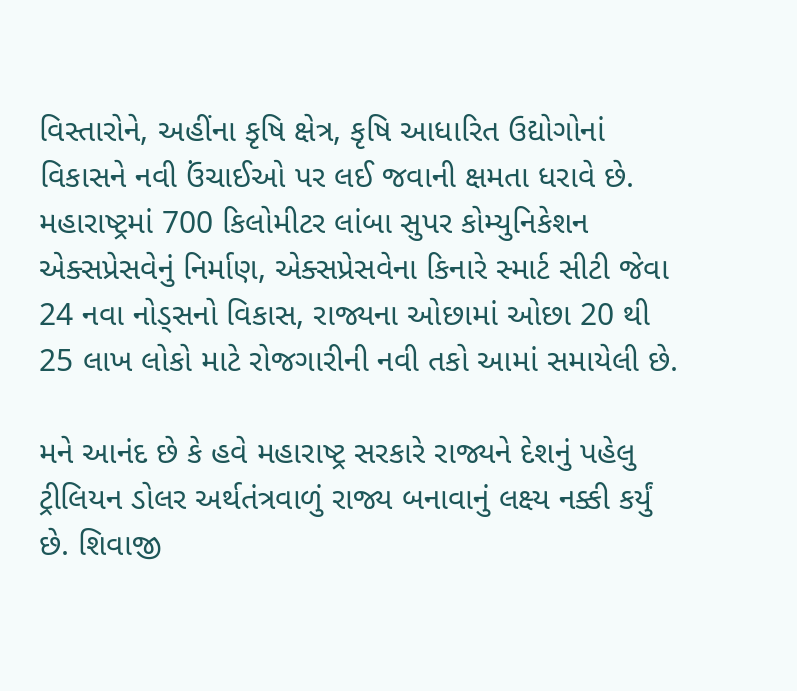વિસ્તારોને, અહીંના કૃષિ ક્ષેત્ર, કૃષિ આધારિત ઉદ્યોગોનાં વિકાસને નવી ઉંચાઈઓ પર લઈ જવાની ક્ષમતા ધરાવે છે. મહારાષ્ટ્રમાં 700 કિલોમીટર લાંબા સુપર કોમ્યુનિકેશન એક્સપ્રેસવેનું નિર્માણ, એક્સપ્રેસવેના કિનારે સ્માર્ટ સીટી જેવા 24 નવા નોડ્સનો વિકાસ, રાજ્યના ઓછામાં ઓછા 20 થી 25 લાખ લોકો માટે રોજગારીની નવી તકો આમાં સમાયેલી છે.

મને આનંદ છે કે હવે મહારાષ્ટ્ર સરકારે રાજ્યને દેશનું પહેલુ ટ્રીલિયન ડોલર અર્થતંત્રવાળું રાજ્ય બનાવાનું લક્ષ્ય નક્કી કર્યું છે. શિવાજી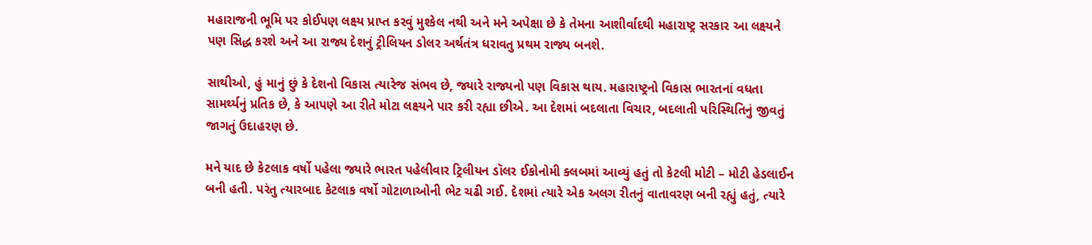મહારાજની ભૂમિ પર કોઈપણ લક્ષ્ય પ્રાપ્ત કરવું મુશ્કેલ નથી અને મને અપેક્ષા છે કે તેમના આશીર્વાદથી મહારાષ્ટ્ર સરકાર આ લક્ષ્યને પણ સિદ્ધ કરશે અને આ રાજ્ય દેશનું ટ્રીલિયન ડોલર અર્થતંત્ર ધરાવતુ પ્રથમ રાજ્ય બનશે.

સાથીઓ, હું માનું છું કે દેશનો વિકાસ ત્યારેજ સંભવ છે, જ્યારે રાજ્યનો પણ વિકાસ થાય. મહારાષ્ટ્રનો વિકાસ ભારતનાં વધતા સામર્થ્યનું પ્રતિક છે, કે આપણે આ રીતે મોટા લક્ષ્યને પાર કરી રહ્યા છીએ. આ દેશમાં બદલાતા વિચાર, બદલાતી પરિસ્થિતિનું જીવતું જાગતું ઉદાહરણ છે.

મને યાદ છે કેટલાક વર્ષો પહેલા જ્યારે ભારત પહેલીવાર ટ્રિલીયન ડૉલર ઈકોનોમી ક્લબમાં આવ્યું હતું તો કેટલી મોટી – મોટી હેડલાઈન બની હતી. પરંતુ ત્યારબાદ કેટલાક વર્ષો ગોટાળાઓની ભેટ ચઢી ગઈ. દેશમાં ત્યારે એક અલગ રીતનું વાતાવરણ બની રહ્યું હતું, ત્યારે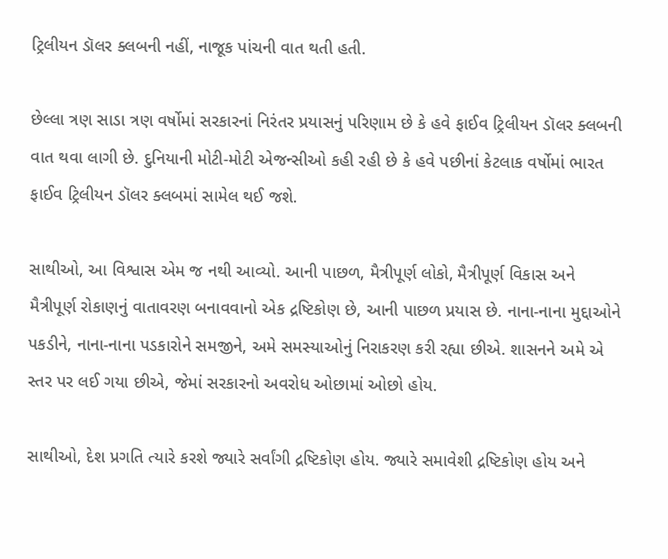ટ્રિલીયન ડૉલર ક્લબની નહીં, નાજૂક પાંચની વાત થતી હતી.

છેલ્લા ત્રણ સાડા ત્રણ વર્ષોમાં સરકારનાં નિરંતર પ્રયાસનું પરિણામ છે કે હવે ફાઈવ ટ્રિલીયન ડૉલર ક્લબની વાત થવા લાગી છે. દુનિયાની મોટી-મોટી એજન્સીઓ કહી રહી છે કે હવે પછીનાં કેટલાક વર્ષોમાં ભારત ફાઈવ ટ્રિલીયન ડૉલર ક્લબમાં સામેલ થઈ જશે.

સાથીઓ, આ વિશ્વાસ એમ જ નથી આવ્યો. આની પાછળ, મૈત્રીપૂર્ણ લોકો, મૈત્રીપૂર્ણ વિકાસ અને મૈત્રીપૂર્ણ રોકાણનું વાતાવરણ બનાવવાનો એક દ્રષ્ટિકોણ છે, આની પાછળ પ્રયાસ છે. નાના-નાના મુદ્દાઓને પકડીને, નાના-નાના પડકારોને સમજીને, અમે સમસ્યાઓનું નિરાકરણ કરી રહ્યા છીએ. શાસનને અમે એ સ્તર પર લઈ ગયા છીએ, જેમાં સરકારનો અવરોધ ઓછામાં ઓછો હોય.

સાથીઓ, દેશ પ્રગતિ ત્યારે કરશે જ્યારે સર્વાંગી દ્રષ્ટિકોણ હોય. જ્યારે સમાવેશી દ્રષ્ટિકોણ હોય અને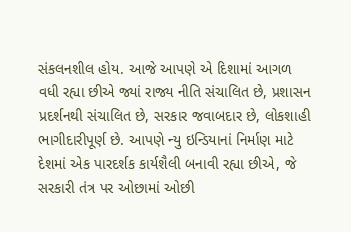સંકલનશીલ હોય. આજે આપણે એ દિશામાં આગળ વધી રહ્યા છીએ જ્યાં રાજ્ય નીતિ સંચાલિત છે, પ્રશાસન પ્રદર્શનથી સંચાલિત છે, સરકાર જવાબદાર છે, લોકશાહી ભાગીદારીપૂર્ણ છે. આપણે ન્યુ ઇન્ડિયાનાં નિર્માણ માટે દેશમાં એક પારદર્શક કાર્યશૈલી બનાવી રહ્યા છીએ, જે સરકારી તંત્ર પર ઓછામાં ઓછી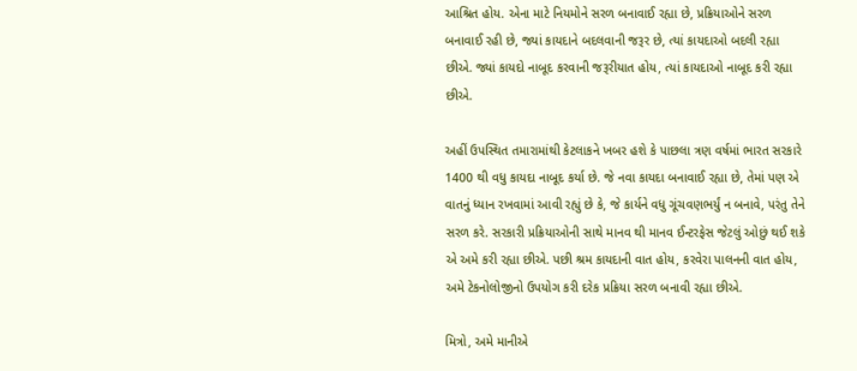આશ્રિત હોય. એના માટે નિયમોને સરળ બનાવાઈ રહ્યા છે, પ્રક્રિયાઓને સરળ બનાવાઈ રહી છે, જ્યાં કાયદાને બદલવાની જરૂર છે, ત્યાં કાયદાઓ બદલી રહ્યા છીએ. જ્યાં કાયદો નાબૂદ કરવાની જરૂરીયાત હોય, ત્યાં કાયદાઓ નાબૂદ કરી રહ્યા છીએ.

અહીં ઉપસ્થિત તમારામાંથી કેટલાકને ખબર હશે કે પાછલા ત્રણ વર્ષમાં ભારત સરકારે 1400 થી વધુ કાયદા નાબૂદ કર્યા છે. જે નવા કાયદા બનાવાઈ રહ્યા છે, તેમાં પણ એ વાતનું ધ્યાન રખવામાં આવી રહ્યું છે કે, જે કાર્યને વધુ ગૂંચવણભર્યું ન બનાવે, પરંતુ તેને સરળ કરે. સરકારી પ્રક્રિયાઓની સાથે માનવ થી માનવ ઈન્ટરફેસ જેટલું ઓછું થઈ શકે એ અમે કરી રહ્યા છીએ. પછી શ્રમ કાયદાની વાત હોય, કરવેરા પાલનની વાત હોય, અમે ટેકનોલોજીનો ઉપયોગ કરી દરેક પ્રક્રિયા સરળ બનાવી રહ્યા છીએ.

મિત્રો, અમે માનીએ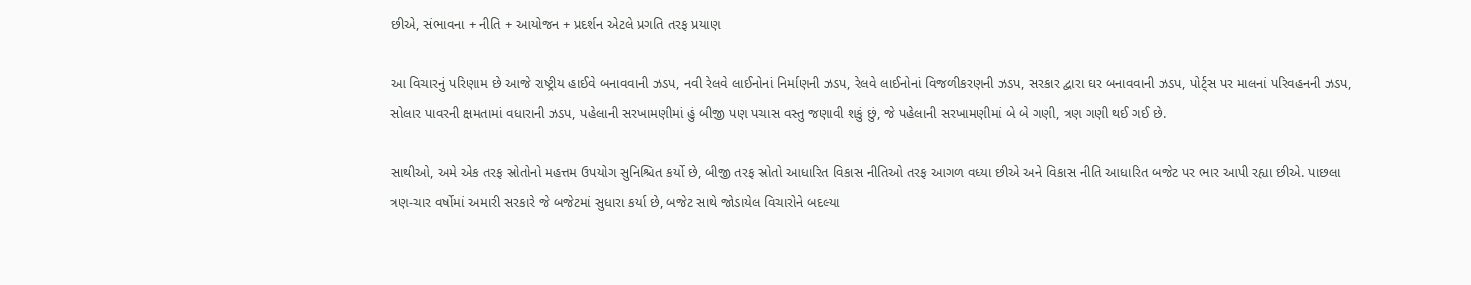છીએ, સંભાવના + નીતિ + આયોજન + પ્રદર્શન એટલે પ્રગતિ તરફ પ્રયાણ

આ વિચારનું પરિણામ છે આજે રાષ્ટ્રીય હાઈવે બનાવવાની ઝડપ, નવી રેલવે લાઈનોનાં નિર્માણની ઝડપ, રેલવે લાઈનોનાં વિજળીકરણની ઝડપ, સરકાર દ્વારા ઘર બનાવવાની ઝડપ, પોર્ટ્સ પર માલનાં પરિવહનની ઝડપ, સોલાર પાવરની ક્ષમતામાં વધારાની ઝડપ, પહેલાની સરખામણીમાં હું બીજી પણ પચાસ વસ્તુ જણાવી શકું છું, જે પહેલાની સરખામણીમાં બે બે ગણી, ત્રણ ગણી થઈ ગઈ છે.

સાથીઓ, અમે એક તરફ સ્રોતોનો મહત્તમ ઉપયોગ સુનિશ્ચિત કર્યો છે, બીજી તરફ સ્રોતો આધારિત વિકાસ નીતિઓ તરફ આગળ વધ્યા છીએ અને વિકાસ નીતિ આધારિત બજેટ પર ભાર આપી રહ્યા છીએ. પાછલા ત્રણ-ચાર વર્ષોમાં અમારી સરકારે જે બજેટમાં સુધારા કર્યા છે, બજેટ સાથે જોડાયેલ વિચારોને બદલ્યા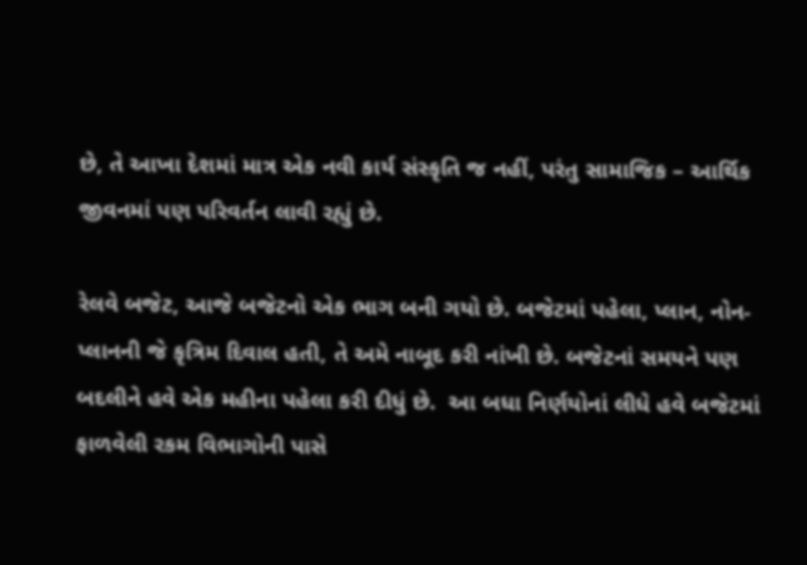છે, તે આખા દેશમાં માત્ર એક નવી કાર્ય સંસ્કૃતિ જ નહીં, પરંતુ સામાજિક – આર્થિક જીવનમાં પણ પરિવર્તન લાવી રહ્યું છે.

રેલવે બજેટ, આજે બજેટનો એક ભાગ બની ગયો છે. બજેટમાં પહેલા, પ્લાન, નોન-પ્લાનની જે કૃત્રિમ દિવાલ હતી, તે અમે નાબૂદ કરી નાંખી છે. બજેટનાં સમયને પણ બદલીને હવે એક મહીના પહેલા કરી દીધું છે.  આ બધા નિર્ણયોનાં લીધે હવે બજેટમાં ફાળવેલી રકમ વિભાગોની પાસે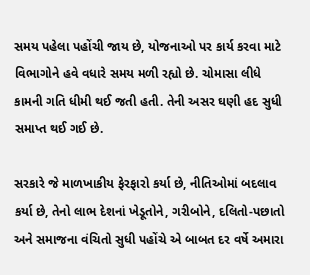સમય પહેલા પહોંચી જાય છે, યોજનાઓ પર કાર્ય કરવા માટે વિભાગોને હવે વધારે સમય મળી રહ્યો છે. ચોમાસા લીધે કામની ગતિ ધીમી થઈ જતી હતી. તેની અસર ઘણી હદ સુધી સમાપ્ત થઈ ગઈ છે.

સરકારે જે માળખાકીય ફેરફારો કર્યા છે, નીતિઓમાં બદલાવ કર્યા છે, તેનો લાભ દેશનાં ખેડૂતોને, ગરીબોને, દલિતો-પછાતો અને સમાજના વંચિતો સુધી પહોંચે એ બાબત દર વર્ષે અમારા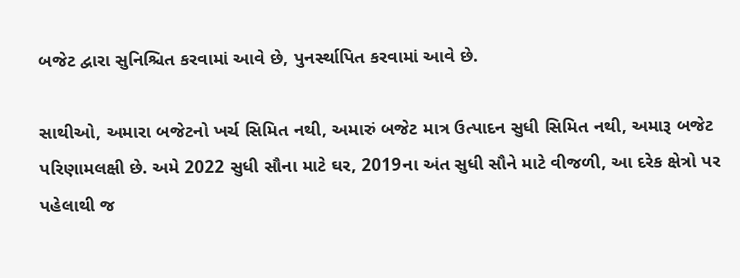બજેટ દ્વારા સુનિશ્ચિત કરવામાં આવે છે, પુનર્સ્થાપિત કરવામાં આવે છે.

સાથીઓ, અમારા બજેટનો ખર્ચ સિમિત નથી, અમારું બજેટ માત્ર ઉત્પાદન સુધી સિમિત નથી, અમારૂ બજેટ પરિણામલક્ષી છે. અમે 2022 સુધી સૌના માટે ઘર, 2019ના અંત સુધી સૌને માટે વીજળી, આ દરેક ક્ષેત્રો પર પહેલાથી જ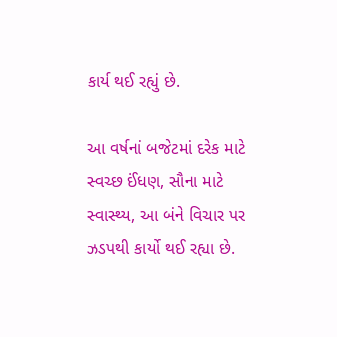કાર્ય થઈ રહ્યું છે.

આ વર્ષનાં બજેટમાં દરેક માટે સ્વચ્છ ઈંધણ, સૌના માટે સ્વાસ્થ્ય, આ બંને વિચાર પર ઝડપથી કાર્યો થઈ રહ્યા છે.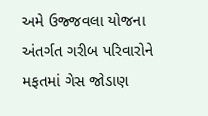અમે ઉજ્જવલા યોજના અંતર્ગત ગરીબ પરિવારોને મફતમાં ગેસ જોડાણ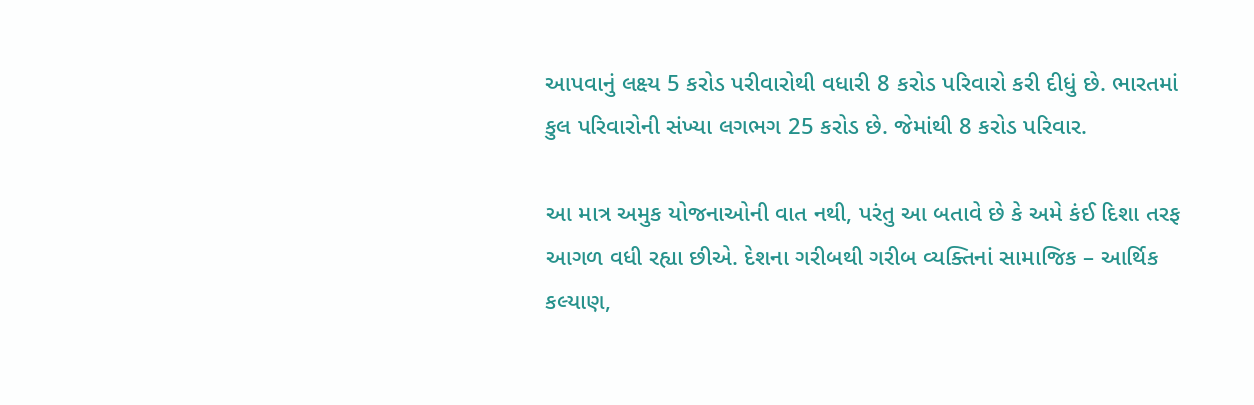આપવાનું લક્ષ્ય 5 કરોડ પરીવારોથી વધારી 8 કરોડ પરિવારો કરી દીધું છે. ભારતમાં કુલ પરિવારોની સંખ્યા લગભગ 25 કરોડ છે. જેમાંથી 8 કરોડ પરિવાર.

આ માત્ર અમુક યોજનાઓની વાત નથી, પરંતુ આ બતાવે છે કે અમે કંઈ દિશા તરફ આગળ વધી રહ્યા છીએ. દેશના ગરીબથી ગરીબ વ્યક્તિનાં સામાજિક – આર્થિક કલ્યાણ,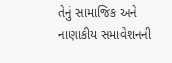તેનું સામાજિક અને નાણાકીય સમાવેશનની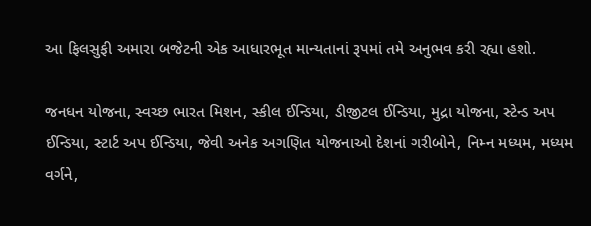આ ફિલસુફી અમારા બજેટની એક આધારભૂત માન્યતાનાં રૂપમાં તમે અનુભવ કરી રહ્યા હશો.

જનધન યોજના, સ્વચ્છ ભારત મિશન, સ્કીલ ઈન્ડિયા, ડીજીટલ ઈન્ડિયા, મુદ્રા યોજના, સ્ટેન્ડ અપ ઈન્ડિયા, સ્ટાર્ટ અપ ઈન્ડિયા, જેવી અનેક અગણિત યોજનાઓ દેશનાં ગરીબોને, નિમ્ન મધ્યમ, મધ્યમ વર્ગને,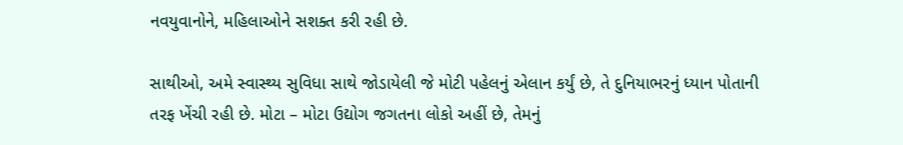નવયુવાનોને, મહિલાઓને સશક્ત કરી રહી છે.

સાથીઓ, અમે સ્વાસ્થ્ય સુવિધા સાથે જોડાયેલી જે મોટી પહેલનું એલાન કર્યું છે, તે દુનિયાભરનું ધ્યાન પોતાની તરફ ખેંચી રહી છે. મોટા – મોટા ઉદ્યોગ જગતના લોકો અહીં છે, તેમનું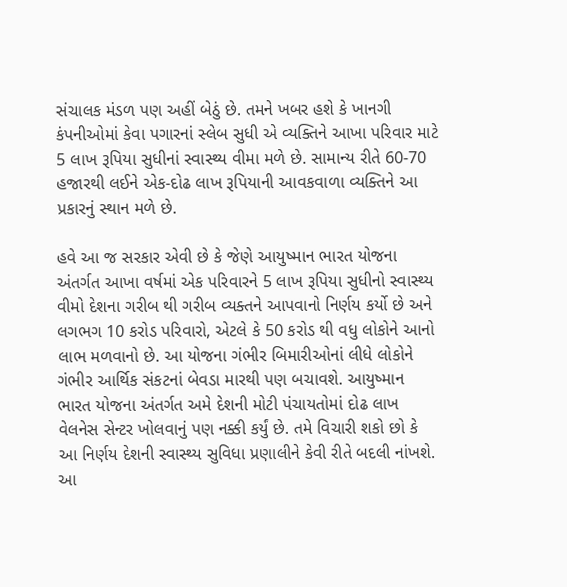સંચાલક મંડળ પણ અહીં બેઠું છે. તમને ખબર હશે કે ખાનગી કંપનીઓમાં કેવા પગારનાં સ્લેબ સુધી એ વ્યક્તિને આખા પરિવાર માટે 5 લાખ રૂપિયા સુધીનાં સ્વાસ્થ્ય વીમા મળે છે. સામાન્ય રીતે 60-70 હજારથી લઈને એક-દોઢ લાખ રૂપિયાની આવકવાળા વ્યક્તિને આ પ્રકારનું સ્થાન મળે છે.

હવે આ જ સરકાર એવી છે કે જેણે આયુષ્માન ભારત યોજના અંતર્ગત આખા વર્ષમાં એક પરિવારને 5 લાખ રૂપિયા સુધીનો સ્વાસ્થ્ય વીમો દેશના ગરીબ થી ગરીબ વ્યક્તને આપવાનો નિર્ણય કર્યો છે અને લગભગ 10 કરોડ પરિવારો, એટલે કે 50 કરોડ થી વધુ લોકોને આનો લાભ મળવાનો છે. આ યોજના ગંભીર બિમારીઓનાં લીધે લોકોને ગંભીર આર્થિક સંકટનાં બેવડા મારથી પણ બચાવશે. આયુષ્માન ભારત યોજના અંતર્ગત અમે દેશની મોટી પંચાયતોમાં દોઢ લાખ વેલનેસ સેન્ટર ખોલવાનું પણ નક્કી કર્યું છે. તમે વિચારી શકો છો કે આ નિર્ણય દેશની સ્વાસ્થ્ય સુવિધા પ્રણાલીને કેવી રીતે બદલી નાંખશે. આ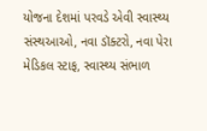યોજના દેશમાં પરવડે એવી સ્વાસ્થ્ય સંસ્થઆઓ, નવા ડૉક્ટરો, નવા પેરા મેડિકલ સ્ટાફ, સ્વાસ્થ્ય સંભાળ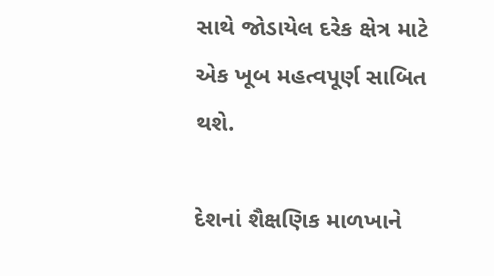સાથે જોડાયેલ દરેક ક્ષેત્ર માટે એક ખૂબ મહત્વપૂર્ણ સાબિત થશે.

દેશનાં શૈક્ષણિક માળખાને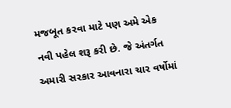મજબૂત કરવા માટે પણ અમે એક નવી પહેલ શરૂ કરી છે. જે અંતર્ગત અમારી સરકાર આવનારા ચાર વર્ષોમાં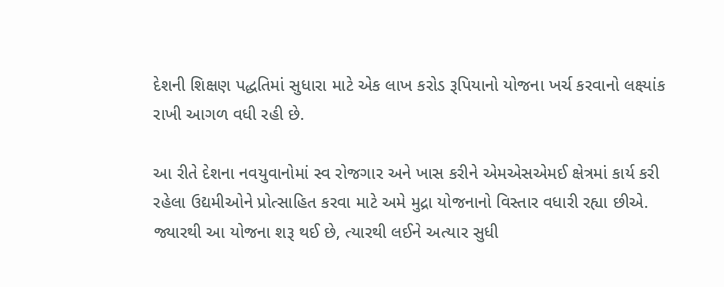દેશની શિક્ષણ પદ્ધતિમાં સુધારા માટે એક લાખ કરોડ રૂપિયાનો યોજના ખર્ચ કરવાનો લક્ષ્યાંક રાખી આગળ વધી રહી છે.

આ રીતે દેશના નવયુવાનોમાં સ્વ રોજગાર અને ખાસ કરીને એમએસએમઈ ક્ષેત્રમાં કાર્ય કરી રહેલા ઉદ્યમીઓને પ્રોત્સાહિત કરવા માટે અમે મુદ્રા યોજનાનો વિસ્તાર વધારી રહ્યા છીએ. જ્યારથી આ યોજના શરૂ થઈ છે, ત્યારથી લઈને અત્યાર સુધી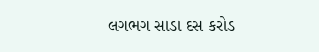લગભગ સાડા દસ કરોડ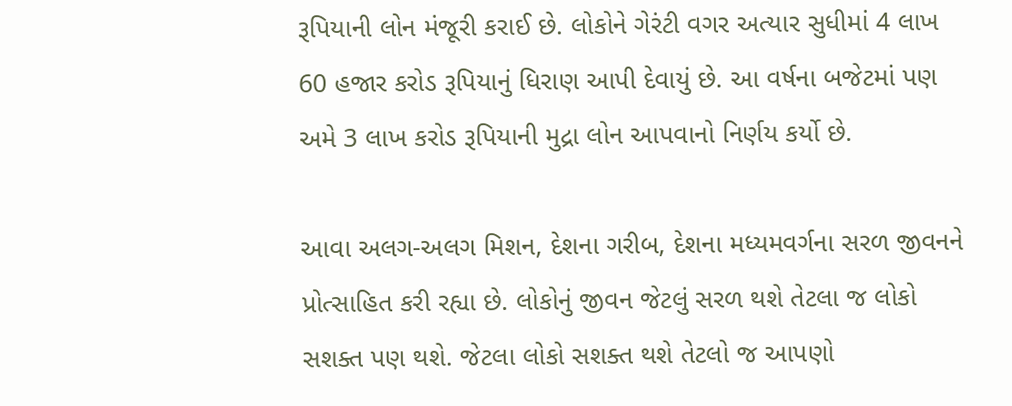રૂપિયાની લોન મંજૂરી કરાઈ છે. લોકોને ગેરંટી વગર અત્યાર સુધીમાં 4 લાખ 60 હજાર કરોડ રૂપિયાનું ધિરાણ આપી દેવાયું છે. આ વર્ષના બજેટમાં પણ અમે 3 લાખ કરોડ રૂપિયાની મુદ્રા લોન આપવાનો નિર્ણય કર્યો છે.

આવા અલગ-અલગ મિશન, દેશના ગરીબ, દેશના મધ્યમવર્ગના સરળ જીવનને પ્રોત્સાહિત કરી રહ્યા છે. લોકોનું જીવન જેટલું સરળ થશે તેટલા જ લોકો સશક્ત પણ થશે. જેટલા લોકો સશક્ત થશે તેટલો જ આપણો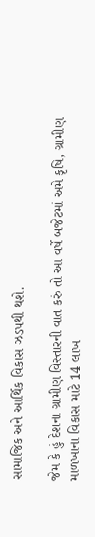સામાજિક અને આર્થિક વિકાસ ઝડપથી થશે.

જેમ કે હું દેશના ગ્રામીણ વિસ્તારની વાત કરું તો આ વર્ષે બજેટમાં અમે કૃષિ, ગ્રામીણ માળખાના વિકાસ માટે 14 લાખ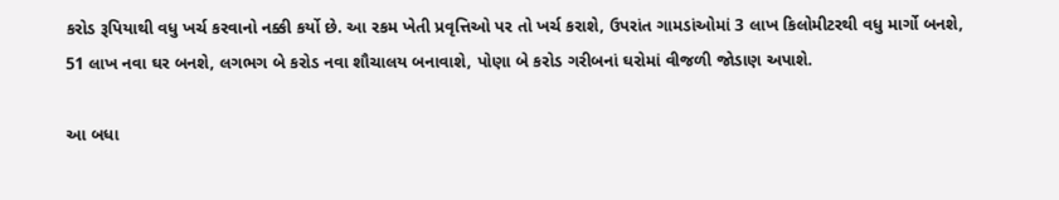કરોડ રૂપિયાથી વધુ ખર્ચ કરવાનો નક્કી કર્યો છે. આ રકમ ખેતી પ્રવૃત્તિઓ પર તો ખર્ચ કરાશે, ઉપરાંત ગામડાંઓમાં 3 લાખ કિલોમીટરથી વધુ માર્ગો બનશે, 51 લાખ નવા ઘર બનશે, લગભગ બે કરોડ નવા શૌચાલય બનાવાશે, પોણા બે કરોડ ગરીબનાં ઘરોમાં વીજળી જોડાણ અપાશે.

આ બધા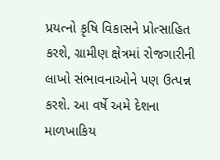પ્રયત્નો કૃષિ વિકાસને પ્રોત્સાહિત કરશે, ગ્રામીણ ક્ષેત્રમાં રોજગારીની લાખો સંભાવનાઓને પણ ઉત્પન્ન કરશે. આ વર્ષે અમે દેશના માળખાકિય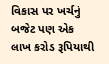વિકાસ પર ખર્ચનું બજેટ પણ એક લાખ કરોડ રૂપિયાથી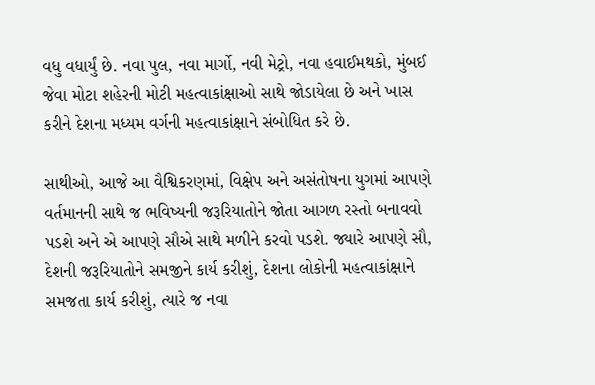વધુ વધાર્યું છે. નવા પુલ, નવા માર્ગો, નવી મેટ્રો, નવા હવાઈમથકો, મુંબઈ જેવા મોટા શહેરની મોટી મહત્વાકાંક્ષાઓ સાથે જોડાયેલા છે અને ખાસ કરીને દેશના મધ્યમ વર્ગની મહત્વાકાંક્ષાને સંબોધિત કરે છે.

સાથીઓ, આજે આ વૈશ્વિકરણમાં, વિક્ષેપ અને અસંતોષના યુગમાં આપણે વર્તમાનની સાથે જ ભવિષ્યની જરૂરિયાતોને જોતા આગળ રસ્તો બનાવવો પડશે અને એ આપણે સૌએ સાથે મળીને કરવો પડશે. જ્યારે આપણે સૌ, દેશની જરૂરિયાતોને સમજીને કાર્ય કરીશું, દેશના લોકોની મહત્વાકાંક્ષાને સમજતા કાર્ય કરીશું, ત્યારે જ નવા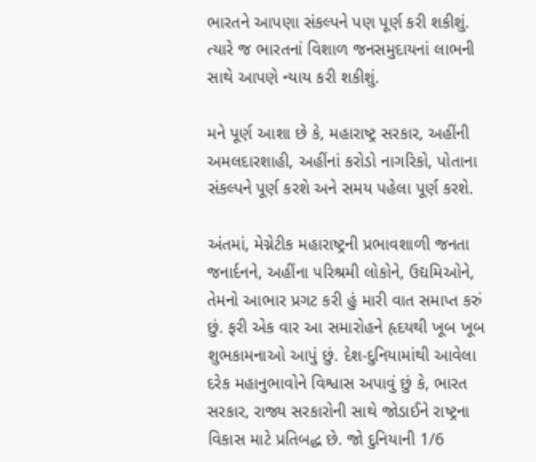ભારતને આપણા સંકલ્પને પણ પૂર્ણ કરી શકીશું. ત્યારે જ ભારતનાં વિશાળ જનસમુદાયનાં લાભની સાથે આપણે ન્યાય કરી શકીશું.

મને પૂર્ણ આશા છે કે, મહારાષ્ટ્ર સરકાર, અહીંની અમલદારશાહી, અહીંનાં કરોડો નાગરિકો, પોતાના સંકલ્પને પૂર્ણ કરશે અને સમય પહેલા પૂર્ણ કરશે.

અંતમાં, મેગ્નેટીક મહારાષ્ટ્રની પ્રભાવશાળી જનતા જનાર્દનને, અહીંના પરિશ્રમી લોકોને, ઉદ્યમિઓને, તેમનો આભાર પ્રગટ કરી હું મારી વાત સમાપ્ત કરું છું. ફરી એક વાર આ સમારોહને હૃદયથી ખૂબ ખૂબ શુભકામનાઓ આપું છું. દેશ-દુનિયામાંથી આવેલા દરેક મહાનુભાવોને વિશ્વાસ અપાવું છું કે, ભારત સરકાર, રાજ્ય સરકારોની સાથે જોડાઈને રાષ્ટ્રના વિકાસ માટે પ્રતિબદ્ધ છે. જો દુનિયાની 1/6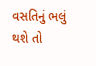વસતિનું ભલું થશે તો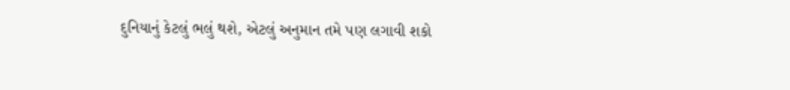દુનિયાનું કેટલું ભલું થશે, એટલું અનુમાન તમે પણ લગાવી શકો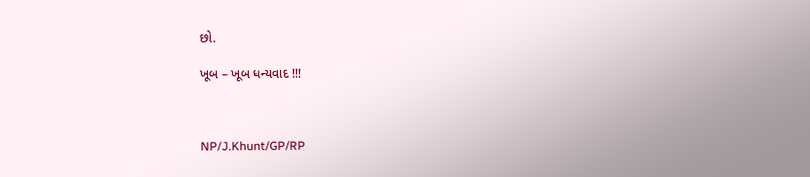છો.

ખૂબ – ખૂબ ધન્યવાદ !!!



NP/J.Khunt/GP/RP